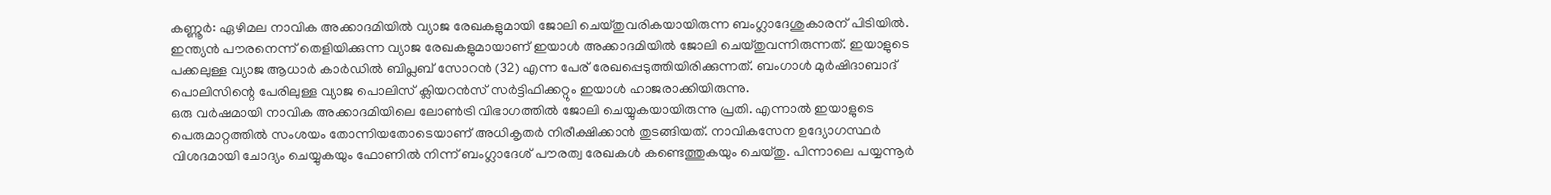കണ്ണൂർ: ഏഴിമല നാവിക അക്കാദമിയിൽ വ്യാജ രേഖകളുമായി ജോലി ചെയ്തുവരികയായിരുന്ന ബംഗ്ലാദേശുകാരന് പിടിയിൽ. ഇന്ത്യൻ പൗരനെന്ന് തെളിയിക്കുന്ന വ്യാജ രേഖകളുമായാണ് ഇയാൾ അക്കാദമിയിൽ ജോലി ചെയ്തുവന്നിരുന്നത്. ഇയാളുടെ പക്കലുള്ള വ്യാജ ആധാർ കാർഡിൽ ബിപ്ലബ് സോറൻ (32) എന്ന പേര് രേഖപ്പെടുത്തിയിരിക്കുന്നത്. ബംഗാൾ മുർഷിദാബാദ് പൊലിസിന്റെ പേരിലുള്ള വ്യാജ പൊലിസ് ക്ലിയറൻസ് സർട്ടിഫിക്കറ്റും ഇയാൾ ഹാജരാക്കിയിരുന്നു.
ഒരു വർഷമായി നാവിക അക്കാദമിയിലെ ലോൺട്രി വിഭാഗത്തിൽ ജോലി ചെയ്യുകയായിരുന്നു പ്രതി. എന്നാൽ ഇയാളുടെ പെരുമാറ്റത്തിൽ സംശയം തോന്നിയതോടെയാണ് അധികൃതർ നിരീക്ഷിക്കാൻ തുടങ്ങിയത്. നാവികസേന ഉദ്യോഗസ്ഥർ വിശദമായി ചോദ്യം ചെയ്യുകയും ഫോണിൽ നിന്ന് ബംഗ്ലാദേശ് പൗരത്വ രേഖകൾ കണ്ടെത്തുകയും ചെയ്തു. പിന്നാലെ പയ്യന്നൂർ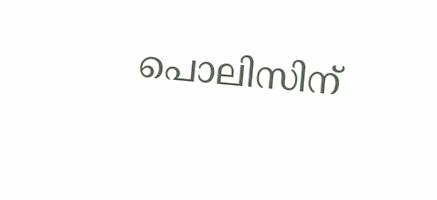പൊലിസിന്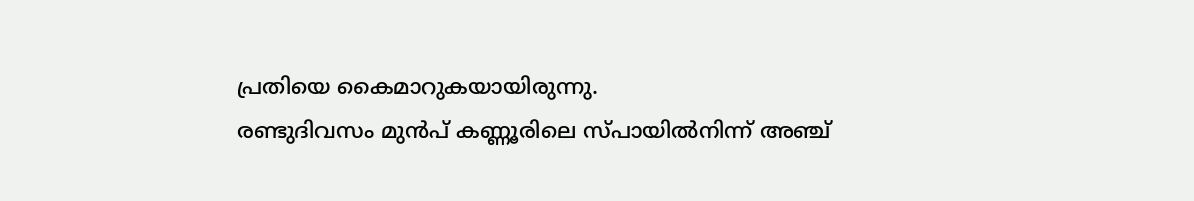പ്രതിയെ കൈമാറുകയായിരുന്നു.
രണ്ടുദിവസം മുൻപ് കണ്ണൂരിലെ സ്പായിൽനിന്ന് അഞ്ച്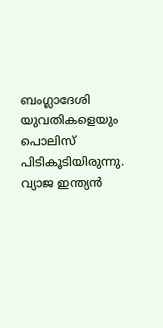ബംഗ്ലാദേശി യുവതികളെയും പൊലിസ് പിടികൂടിയിരുന്നു. വ്യാജ ഇന്ത്യൻ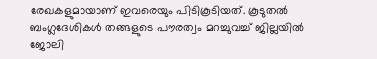രേഖകളുമായാണ് ഇവരെയും പിടികൂടിയത്. കൂടുതൽ ബംഗ്ലദേശികൾ തങ്ങളുടെ പൗരത്വം മറച്ചുവച്ച് ജില്ലയിൽ ജോലി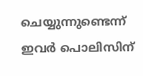ചെയ്യുന്നുണ്ടെന്ന് ഇവർ പൊലിസിന്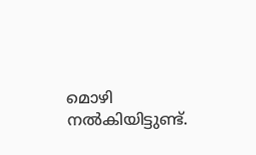മൊഴി നൽകിയിട്ടുണ്ട്.